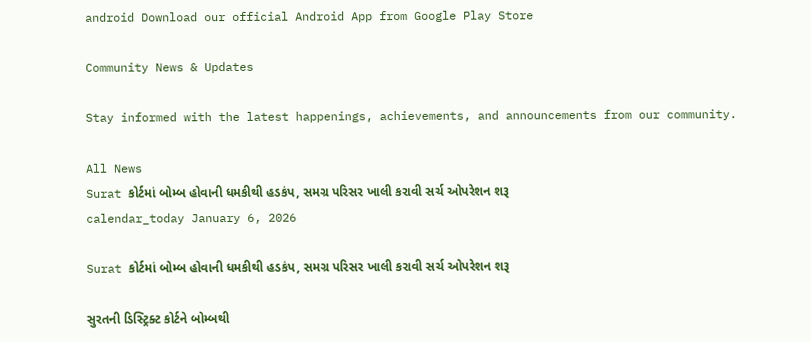android Download our official Android App from Google Play Store

Community News & Updates

Stay informed with the latest happenings, achievements, and announcements from our community.

All News
Surat કોર્ટમાં બોમ્બ હોવાની ધમકીથી હડકંપ, સમગ્ર પરિસર ખાલી કરાવી સર્ચ ઓપરેશન શરૂ
calendar_today January 6, 2026

Surat કોર્ટમાં બોમ્બ હોવાની ધમકીથી હડકંપ, સમગ્ર પરિસર ખાલી કરાવી સર્ચ ઓપરેશન શરૂ

સુરતની ડિસ્ટ્રિક્ટ કોર્ટને બોમ્બથી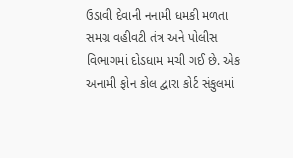ઉડાવી દેવાની નનામી ધમકી મળતા સમગ્ર વહીવટી તંત્ર અને પોલીસ વિભાગમાં દોડધામ મચી ગઈ છે. એક અનામી ફોન કોલ દ્વારા કોર્ટ સંકુલમાં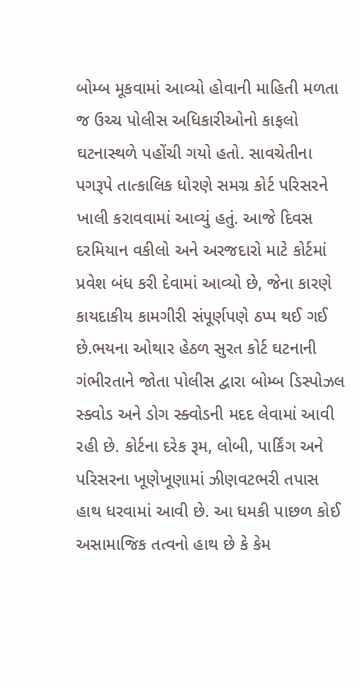બોમ્બ મૂકવામાં આવ્યો હોવાની માહિતી મળતા જ ઉચ્ચ પોલીસ અધિકારીઓનો કાફલો ઘટનાસ્થળે પહોંચી ગયો હતો. સાવચેતીના પગરૂપે તાત્કાલિક ધોરણે સમગ્ર કોર્ટ પરિસરને ખાલી કરાવવામાં આવ્યું હતું. આજે દિવસ દરમિયાન વકીલો અને અરજદારો માટે કોર્ટમાં પ્રવેશ બંધ કરી દેવામાં આવ્યો છે, જેના કારણે કાયદાકીય કામગીરી સંપૂર્ણપણે ઠપ્પ થઈ ગઈ છે.ભયના ઓથાર હેઠળ સુરત કોર્ટ ઘટનાની ગંભીરતાને જોતા પોલીસ દ્વારા બોમ્બ ડિસ્પોઝલ સ્ક્વોડ અને ડોગ સ્ક્વોડની મદદ લેવામાં આવી રહી છે. કોર્ટના દરેક રૂમ, લોબી, પાર્કિંગ અને પરિસરના ખૂણેખૂણામાં ઝીણવટભરી તપાસ હાથ ધરવામાં આવી છે. આ ધમકી પાછળ કોઈ અસામાજિક તત્વનો હાથ છે કે કેમ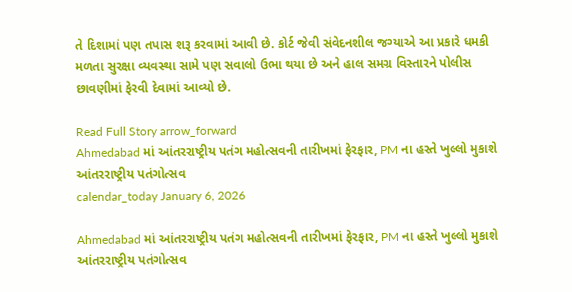તે દિશામાં પણ તપાસ શરૂ કરવામાં આવી છે. કોર્ટ જેવી સંવેદનશીલ જગ્યાએ આ પ્રકારે ધમકી મળતા સુરક્ષા વ્યવસ્થા સામે પણ સવાલો ઉભા થયા છે અને હાલ સમગ્ર વિસ્તારને પોલીસ છાવણીમાં ફેરવી દેવામાં આવ્યો છે.

Read Full Story arrow_forward
Ahmedabad માં આંતરરાષ્ટ્રીય પતંગ મહોત્સવની તારીખમાં ફેરફાર, PM ના હસ્તે ખુલ્લો મુકાશે આંતરરાષ્ટ્રીય પતંગોત્સવ
calendar_today January 6, 2026

Ahmedabad માં આંતરરાષ્ટ્રીય પતંગ મહોત્સવની તારીખમાં ફેરફાર, PM ના હસ્તે ખુલ્લો મુકાશે આંતરરાષ્ટ્રીય પતંગોત્સવ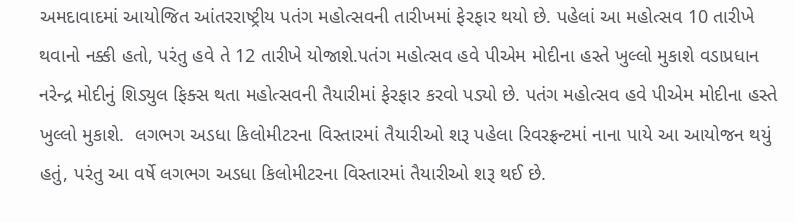અમદાવાદમાં આયોજિત આંતરરાષ્ટ્રીય પતંગ મહોત્સવની તારીખમાં ફેરફાર થયો છે. પહેલાં આ મહોત્સવ 10 તારીખે થવાનો નક્કી હતો, પરંતુ હવે તે 12 તારીખે યોજાશે.પતંગ મહોત્સવ હવે પીએમ મોદીના હસ્તે ખુલ્લો મુકાશે વડાપ્રધાન નરેન્દ્ર મોદીનું શિડ્યુલ ફિક્સ થતા મહોત્સવની તૈયારીમાં ફેરફાર કરવો પડ્યો છે. પતંગ મહોત્સવ હવે પીએમ મોદીના હસ્તે ખુલ્લો મુકાશે.  લગભગ અડધા કિલોમીટરના વિસ્તારમાં તૈયારીઓ શરૂ પહેલા રિવરફ્રન્ટમાં નાના પાયે આ આયોજન થયું હતું, પરંતુ આ વર્ષે લગભગ અડધા કિલોમીટરના વિસ્તારમાં તૈયારીઓ શરૂ થઈ છે.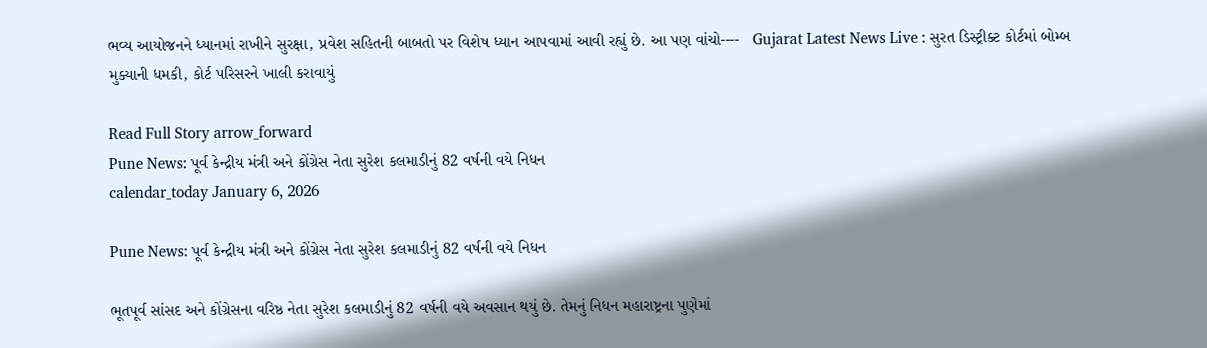ભવ્ય આયોજનને ધ્યાનમાં રાખીને સુરક્ષા, પ્રવેશ સહિતની બાબતો પર વિશેષ ધ્યાન આપવામાં આવી રહ્યું છે. આ પણ વાંચો----   Gujarat Latest News Live : સુરત ડિસ્ટ્રીક્ટ કોર્ટમાં બોમ્બ મુક્યાની ધમકી, કોર્ટ પરિસરને ખાલી કરાવાયું

Read Full Story arrow_forward
Pune News: પૂર્વ કેન્દ્રીય મંત્રી અને કોંગ્રેસ નેતા સુરેશ કલમાડીનું 82 વર્ષની વયે નિધન
calendar_today January 6, 2026

Pune News: પૂર્વ કેન્દ્રીય મંત્રી અને કોંગ્રેસ નેતા સુરેશ કલમાડીનું 82 વર્ષની વયે નિધન

ભૂતપૂર્વ સાંસદ અને કોંગ્રેસના વરિષ્ઠ નેતા સુરેશ કલમાડીનું 82 વર્ષની વયે અવસાન થયું છે. તેમનું નિધન મહારાષ્ટ્રના પુણેમાં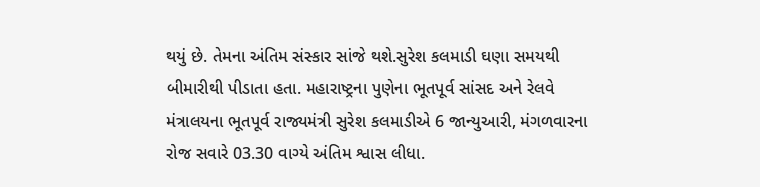થયું છે. તેમના અંતિમ સંસ્કાર સાંજે થશે.સુરેશ કલમાડી ઘણા સમયથી બીમારીથી પીડાતા હતા. મહારાષ્ટ્રના પુણેના ભૂતપૂર્વ સાંસદ અને રેલવે મંત્રાલયના ભૂતપૂર્વ રાજ્યમંત્રી સુરેશ કલમાડીએ 6 જાન્યુઆરી, મંગળવારના રોજ સવારે 03.30 વાગ્યે અંતિમ શ્વાસ લીધા.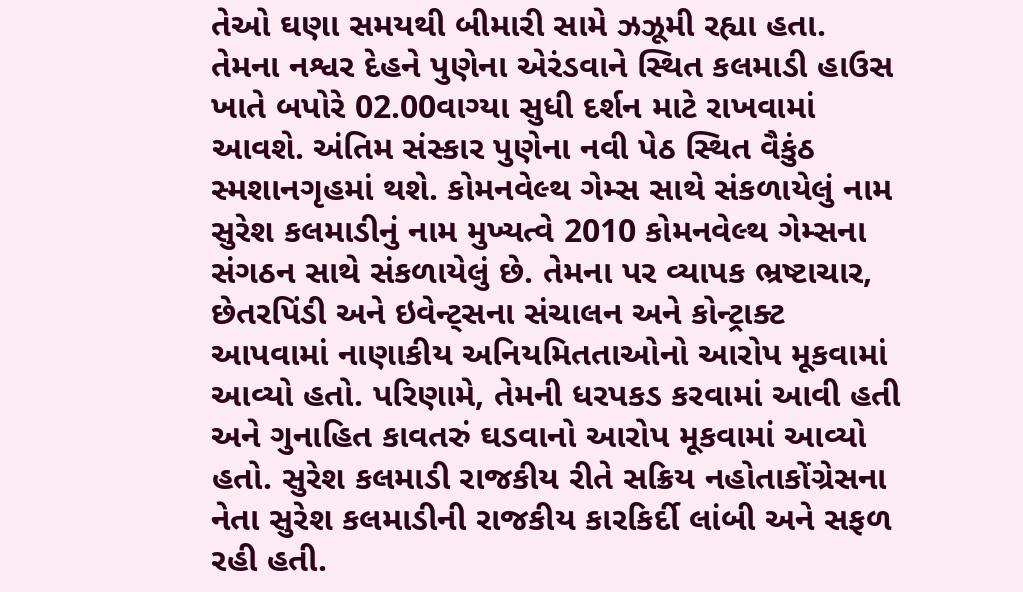તેઓ ઘણા સમયથી બીમારી સામે ઝઝૂમી રહ્યા હતા. તેમના નશ્વર દેહને પુણેના એરંડવાને સ્થિત કલમાડી હાઉસ ખાતે બપોરે 02.00વાગ્યા સુધી દર્શન માટે રાખવામાં આવશે. અંતિમ સંસ્કાર પુણેના નવી પેઠ સ્થિત વૈકુંઠ સ્મશાનગૃહમાં થશે. કોમનવેલ્થ ગેમ્સ સાથે સંકળાયેલું નામ સુરેશ કલમાડીનું નામ મુખ્યત્વે 2010 કોમનવેલ્થ ગેમ્સના સંગઠન સાથે સંકળાયેલું છે. તેમના પર વ્યાપક ભ્રષ્ટાચાર, છેતરપિંડી અને ઇવેન્ટ્સના સંચાલન અને કોન્ટ્રાક્ટ આપવામાં નાણાકીય અનિયમિતતાઓનો આરોપ મૂકવામાં આવ્યો હતો. પરિણામે, તેમની ધરપકડ કરવામાં આવી હતી અને ગુનાહિત કાવતરું ઘડવાનો આરોપ મૂકવામાં આવ્યો હતો. સુરેશ કલમાડી રાજકીય રીતે સક્રિય નહોતાકોંગ્રેસના નેતા સુરેશ કલમાડીની રાજકીય કારકિર્દી લાંબી અને સફળ રહી હતી.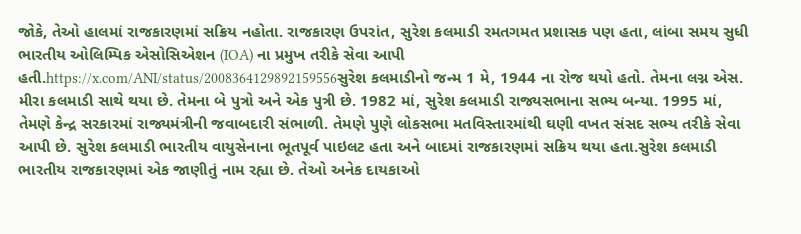જોકે, તેઓ હાલમાં રાજકારણમાં સક્રિય નહોતા. રાજકારણ ઉપરાંત, સુરેશ કલમાડી રમતગમત પ્રશાસક પણ હતા, લાંબા સમય સુધી ભારતીય ઓલિમ્પિક એસોસિએશન (IOA) ના પ્રમુખ તરીકે સેવા આપી હતી.https://x.com/ANI/status/2008364129892159556સુરેશ કલમાડીનો જન્મ 1 મે, 1944 ના રોજ થયો હતો. તેમના લગ્ન એસ. મીરા કલમાડી સાથે થયા છે. તેમના બે પુત્રો અને એક પુત્રી છે. 1982 માં, સુરેશ કલમાડી રાજ્યસભાના સભ્ય બન્યા. 1995 માં, તેમણે કેન્દ્ર સરકારમાં રાજ્યમંત્રીની જવાબદારી સંભાળી. તેમણે પુણે લોકસભા મતવિસ્તારમાંથી ઘણી વખત સંસદ સભ્ય તરીકે સેવા આપી છે. સુરેશ કલમાડી ભારતીય વાયુસેનાના ભૂતપૂર્વ પાઇલટ હતા અને બાદમાં રાજકારણમાં સક્રિય થયા હતા.સુરેશ કલમાડી ભારતીય રાજકારણમાં એક જાણીતું નામ રહ્યા છે. તેઓ અનેક દાયકાઓ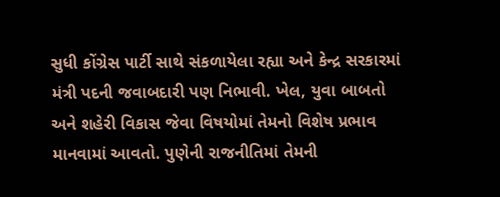સુધી કોંગ્રેસ પાર્ટી સાથે સંકળાયેલા રહ્યા અને કેન્દ્ર સરકારમાં મંત્રી પદની જવાબદારી પણ નિભાવી. ખેલ, યુવા બાબતો અને શહેરી વિકાસ જેવા વિષયોમાં તેમનો વિશેષ પ્રભાવ માનવામાં આવતો. પુણેની રાજનીતિમાં તેમની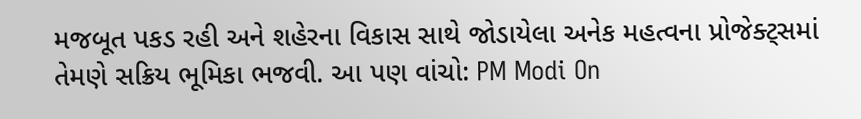મજબૂત પકડ રહી અને શહેરના વિકાસ સાથે જોડાયેલા અનેક મહત્વના પ્રોજેક્ટ્સમાં તેમણે સક્રિય ભૂમિકા ભજવી. આ પણ વાંચો: PM Modi On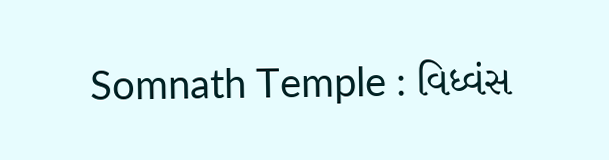Somnath Temple : વિધ્વંસ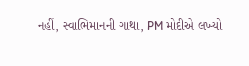નહીં, સ્વાભિમાનની ગાથા, PM મોદીએ લખ્યો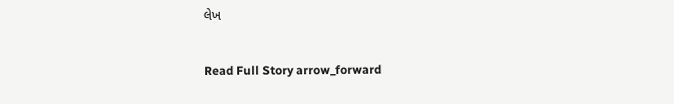લેખ

Read Full Story arrow_forward